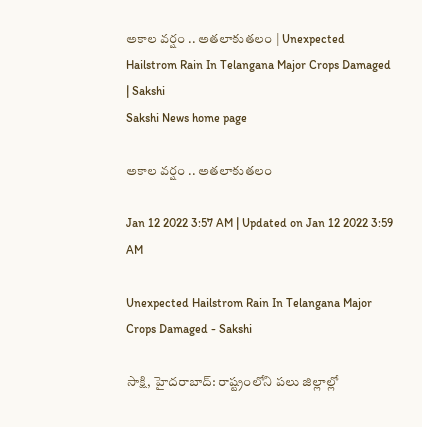అకాల వర్షం .. అతలాకుతలం | Unexpected Hailstrom Rain In Telangana Major Crops Damaged | Sakshi
Sakshi News home page

అకాల వర్షం .. అతలాకుతలం

Jan 12 2022 3:57 AM | Updated on Jan 12 2022 3:59 AM

Unexpected Hailstrom Rain In Telangana Major Crops Damaged - Sakshi

సాక్షి, హైదరాబాద్‌: రాష్ట్రంలోని పలు జిల్లాల్లో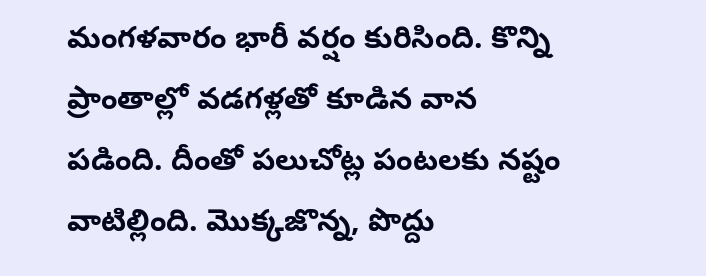మంగళవారం భారీ వర్షం కురిసింది. కొన్ని ప్రాంతాల్లో వడగళ్లతో కూడిన వాన పడింది. దీంతో పలుచోట్ల పంటలకు నష్టం వాటిల్లింది. మొక్కజొన్న, పొద్దు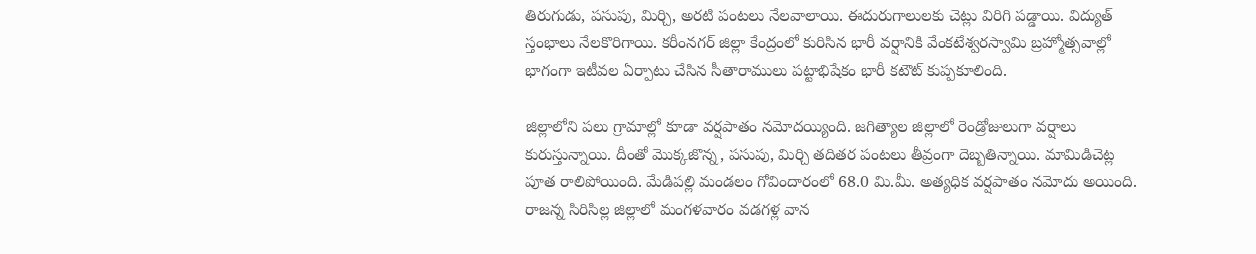తిరుగుడు, పసుపు, మిర్చి, అరటి పంటలు నేలవాలాయి. ఈదురుగాలులకు చెట్లు విరిగి పడ్డాయి. విద్యుత్‌ స్తంభాలు నేలకొరిగాయి. కరీంనగర్‌ జిల్లా కేంద్రంలో కురిసిన భారీ వర్షానికి వేంకటేశ్వరస్వామి బ్రహ్మోత్సవాల్లో భాగంగా ఇటీవల ఏర్పాటు చేసిన సీతారాములు పట్టాభిషేకం భారీ కటౌట్‌ కుప్పకూలింది.

జిల్లాలోని పలు గ్రామాల్లో కూడా వర్షపాతం నమోదయ్యింది. జగిత్యాల జిల్లాలో రెండ్రోజులుగా వర్షాలు కురుస్తున్నాయి. దీంతో మొక్కజొన్న, పసుపు, మిర్చి తదితర పంటలు తీవ్రంగా దెబ్బతిన్నాయి. మామిడిచెట్ల పూత రాలిపోయింది. మేడిపల్లి మండలం గోవిందారంలో 68.0 మి.మీ. అత్యధిక వర్షపాతం నమోదు అయింది. రాజన్న సిరిసిల్ల జిల్లాలో మంగళవారం వడగళ్ల వాన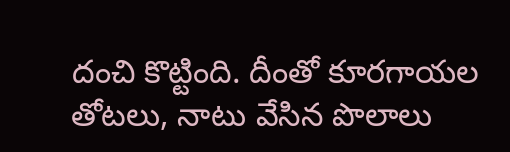దంచి కొట్టింది. దీంతో కూరగాయల తోటలు, నాటు వేసిన పొలాలు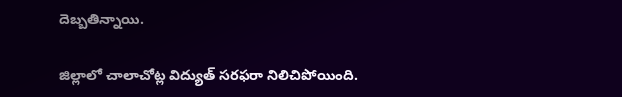దెబ్బతిన్నాయి.

జిల్లాలో చాలాచోట్ల విద్యుత్‌ సరఫరా నిలిచిపోయింది.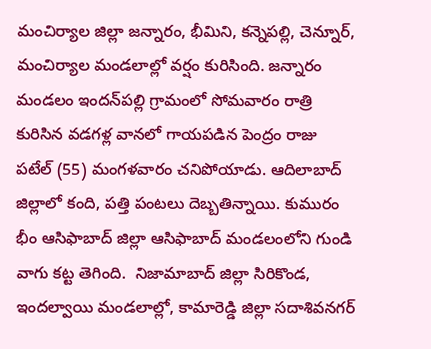మంచిర్యాల జిల్లా జన్నారం, భీమిని, కన్నెపల్లి, చెన్నూర్, మంచిర్యాల మండలాల్లో వర్షం కురిసింది. జన్నారం మండలం ఇందన్‌పల్లి గ్రామంలో సోమవారం రాత్రి కురిసిన వడగళ్ల వానలో గాయపడిన పెంద్రం రాజు పటేల్‌ (55) మంగళవారం చనిపోయాడు. ఆదిలాబాద్‌ జిల్లాలో కంది, పత్తి పంటలు దెబ్బతిన్నాయి. కుమురం భీం ఆసిఫాబాద్‌ జిల్లా ఆసిఫాబాద్‌ మండలంలోని గుండి వాగు కట్ట తెగింది.  నిజామాబాద్‌ జిల్లా సిరికొండ, ఇందల్వాయి మండలాల్లో, కామారెడ్డి జిల్లా సదాశివనగర్‌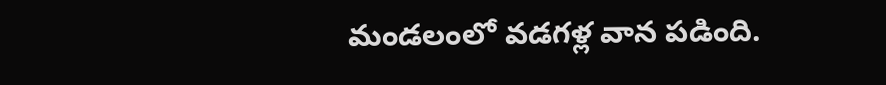మండలంలో వడగళ్ల వాన పడింది.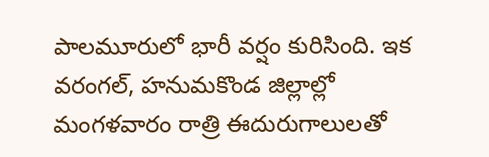పాలమూరులో భారీ వర్షం కురిసింది. ఇక వరంగల్, హనుమకొండ జిల్లాల్లో మంగళవారం రాత్రి ఈదురుగాలులతో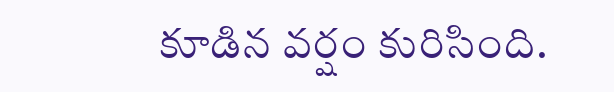కూడిన వర్షం కురిసింది.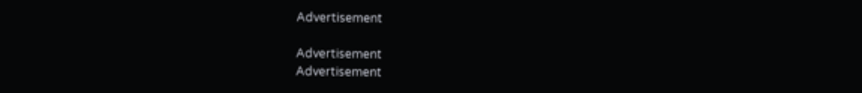Advertisement

Advertisement
Advertisement